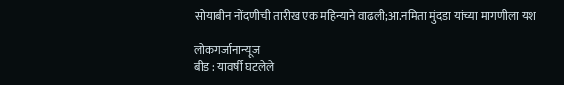सोयाबीन नोंदणीची तारीख एक महिन्याने वाढली;आ.नमिता मुंदडा यांच्या मागणीला यश

लोकगर्जानान्यूज
बीड : यावर्षी घटलेले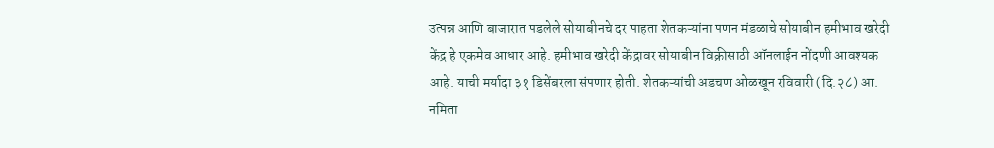उत्पन्न आणि बाजारात पडलेले सोयाबीनचे दर पाहता शेतकऱ्यांना पणन मंडळाचे सोयाबीन हमीभाव खरेदी केंद्र हे एकमेव आधार आहे. हमीभाव खरेदी केंद्रावर सोयाबीन विक्रीसाठी ऑनलाईन नोंदणी आवश्यक आहे. याची मर्यादा ३१ डिसेंबरला संपणार होती. शेतकऱ्यांची अडचण ओळखून रविवारी (दि.२८) आ. नमिता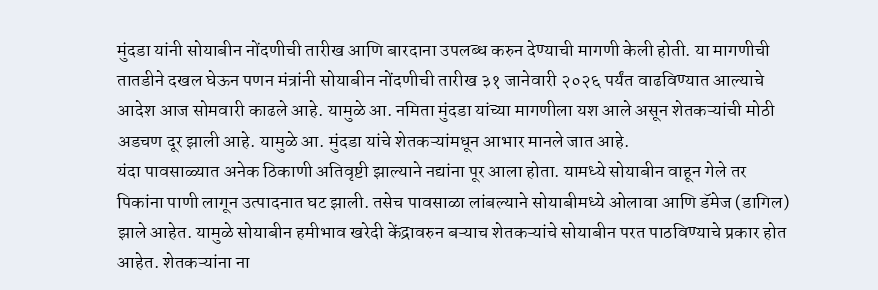मुंदडा यांनी सोयाबीन नोंदणीची तारीख आणि बारदाना उपलब्ध करुन देण्याची मागणी केली होती. या मागणीची तातडीने दखल घेऊन पणन मंत्रांनी सोयाबीन नोंदणीची तारीख ३१ जानेवारी २०२६ पर्यंत वाढविण्यात आल्याचे आदेश आज सोमवारी काढले आहे. यामुळे आ. नमिता मुंदडा यांच्या मागणीला यश आले असून शेतकऱ्यांची मोठी अडचण दूर झाली आहे. यामुळे आ. मुंदडा यांचे शेतकऱ्यांमधून आभार मानले जात आहे.
यंदा पावसाळ्यात अनेक ठिकाणी अतिवृष्टी झाल्याने नद्यांना पूर आला होता. यामध्ये सोयाबीन वाहून गेले तर पिकांना पाणी लागून उत्पादनात घट झाली. तसेच पावसाळा लांबल्याने सोयाबीमध्ये ओलावा आणि डॅमेज (डागिल) झाले आहेत. यामुळे सोयाबीन हमीभाव खरेदी केंद्रावरुन बऱ्याच शेतकऱ्यांचे सोयाबीन परत पाठविण्याचे प्रकार होत आहेत. शेतकऱ्यांना ना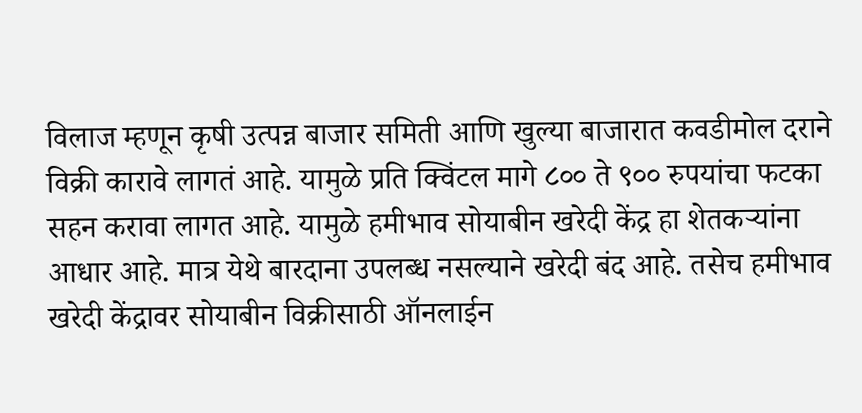विलाज म्हणून कृषी उत्पन्न बाजार समिती आणि खुल्या बाजारात कवडीमोल दराने विक्री कारावे लागतं आहे. यामुळे प्रति क्विंटल मागे ८०० ते ९०० रुपयांचा फटका सहन करावा लागत आहे. यामुळे हमीभाव सोयाबीन खरेदी केंद्र हा शेतकऱ्यांना आधार आहे. मात्र येथे बारदाना उपलब्ध नसल्याने खरेदी बंद आहे. तसेच हमीभाव खरेदी केंद्रावर सोयाबीन विक्रीसाठी ऑनलाईन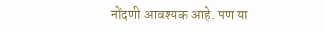नोंदणी आवश्यक आहे. पण या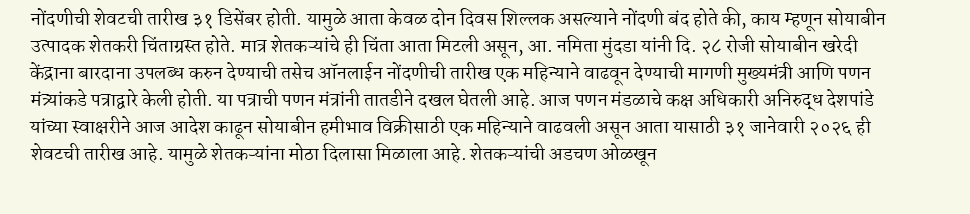नोंदणीची शेवटची तारीख ३१ डिसेंबर होती. यामुळे आता केवळ दोन दिवस शिल्लक असल्याने नोंदणी बंद होते की, काय म्हणून सोयाबीन उत्पादक शेतकरी चिंताग्रस्त होते. मात्र शेतकऱ्यांचे ही चिंता आता मिटली असून, आ. नमिता मुंदडा यांनी दि. २८ रोजी सोयाबीन खरेदी केंद्राना बारदाना उपलब्ध करुन देण्याची तसेच ऑनलाईन नोंदणीची तारीख एक महिन्याने वाढवून देण्याची मागणी मुख्यमंत्री आणि पणन मंत्र्यांकडे पत्राद्वारे केली होती. या पत्राची पणन मंत्रांनी तातडीने दखल घेतली आहे. आज पणन मंडळाचे कक्ष अधिकारी अनिरुद्ध देशपांडे यांच्या स्वाक्षरीने आज आदेश काढून सोयाबीन हमीभाव विक्रीसाठी एक महिन्याने वाढवली असून आता यासाठी ३१ जानेवारी २०२६ ही शेवटची तारीख आहे. यामुळे शेतकऱ्यांना मोठा दिलासा मिळाला आहे. शेतकऱ्यांची अडचण ओळखून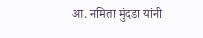आ. नमिता मुंदडा यांनी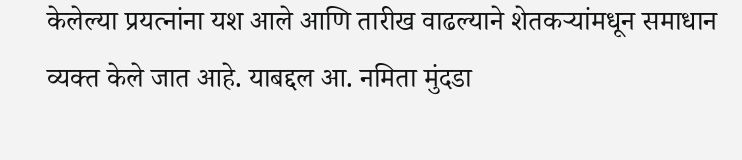केलेल्या प्रयत्नांना यश आले आणि तारीख वाढल्याने शेतकऱ्यांमधून समाधान व्यक्त केले जात आहे. याबद्दल आ. नमिता मुंदडा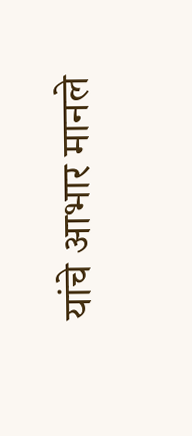यांचे आभार मानले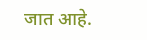जात आहे.